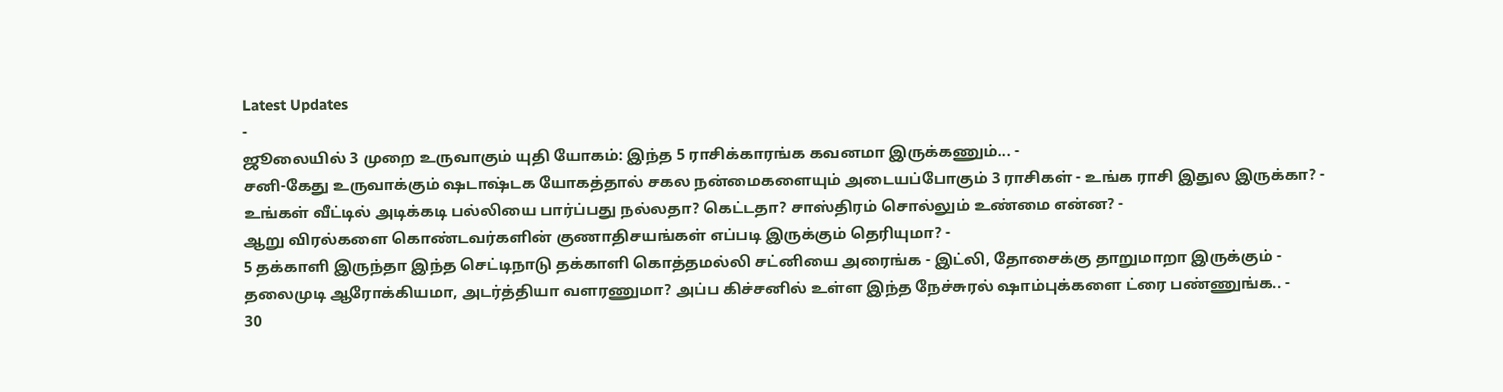Latest Updates
-
ஜூலையில் 3 முறை உருவாகும் யுதி யோகம்: இந்த 5 ராசிக்காரங்க கவனமா இருக்கணும்... -
சனி-கேது உருவாக்கும் ஷடாஷ்டக யோகத்தால் சகல நன்மைகளையும் அடையப்போகும் 3 ராசிகள் - உங்க ராசி இதுல இருக்கா? -
உங்கள் வீட்டில் அடிக்கடி பல்லியை பார்ப்பது நல்லதா? கெட்டதா? சாஸ்திரம் சொல்லும் உண்மை என்ன? -
ஆறு விரல்களை கொண்டவர்களின் குணாதிசயங்கள் எப்படி இருக்கும் தெரியுமா? -
5 தக்காளி இருந்தா இந்த செட்டிநாடு தக்காளி கொத்தமல்லி சட்னியை அரைங்க - இட்லி, தோசைக்கு தாறுமாறா இருக்கும் -
தலைமுடி ஆரோக்கியமா, அடர்த்தியா வளரணுமா? அப்ப கிச்சனில் உள்ள இந்த நேச்சுரல் ஷாம்புக்களை ட்ரை பண்ணுங்க.. -
30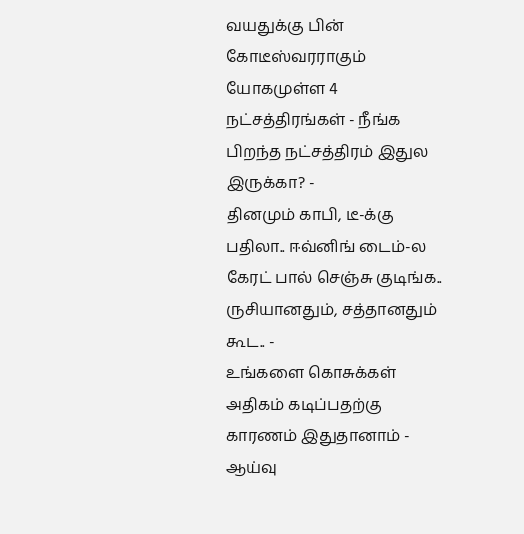வயதுக்கு பின் கோடீஸ்வரராகும் யோகமுள்ள 4 நட்சத்திரங்கள் - நீங்க பிறந்த நட்சத்திரம் இதுல இருக்கா? -
தினமும் காபி, டீ-க்கு பதிலா.. ஈவ்னிங் டைம்-ல கேரட் பால் செஞ்சு குடிங்க.. ருசியானதும், சத்தானதும் கூட.. -
உங்களை கொசுக்கள் அதிகம் கடிப்பதற்கு காரணம் இதுதானாம் - ஆய்வு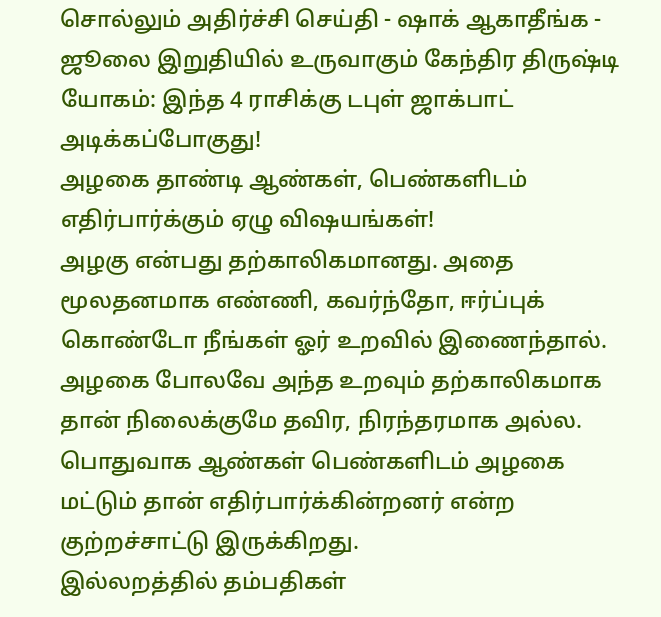சொல்லும் அதிர்ச்சி செய்தி - ஷாக் ஆகாதீங்க -
ஜூலை இறுதியில் உருவாகும் கேந்திர திருஷ்டி யோகம்: இந்த 4 ராசிக்கு டபுள் ஜாக்பாட் அடிக்கப்போகுது!
அழகை தாண்டி ஆண்கள், பெண்களிடம் எதிர்பார்க்கும் ஏழு விஷயங்கள்!
அழகு என்பது தற்காலிகமானது. அதை மூலதனமாக எண்ணி, கவர்ந்தோ, ஈர்ப்புக் கொண்டோ நீங்கள் ஓர் உறவில் இணைந்தால். அழகை போலவே அந்த உறவும் தற்காலிகமாக தான் நிலைக்குமே தவிர, நிரந்தரமாக அல்ல. பொதுவாக ஆண்கள் பெண்களிடம் அழகை மட்டும் தான் எதிர்பார்க்கின்றனர் என்ற குற்றச்சாட்டு இருக்கிறது.
இல்லறத்தில் தம்பதிகள்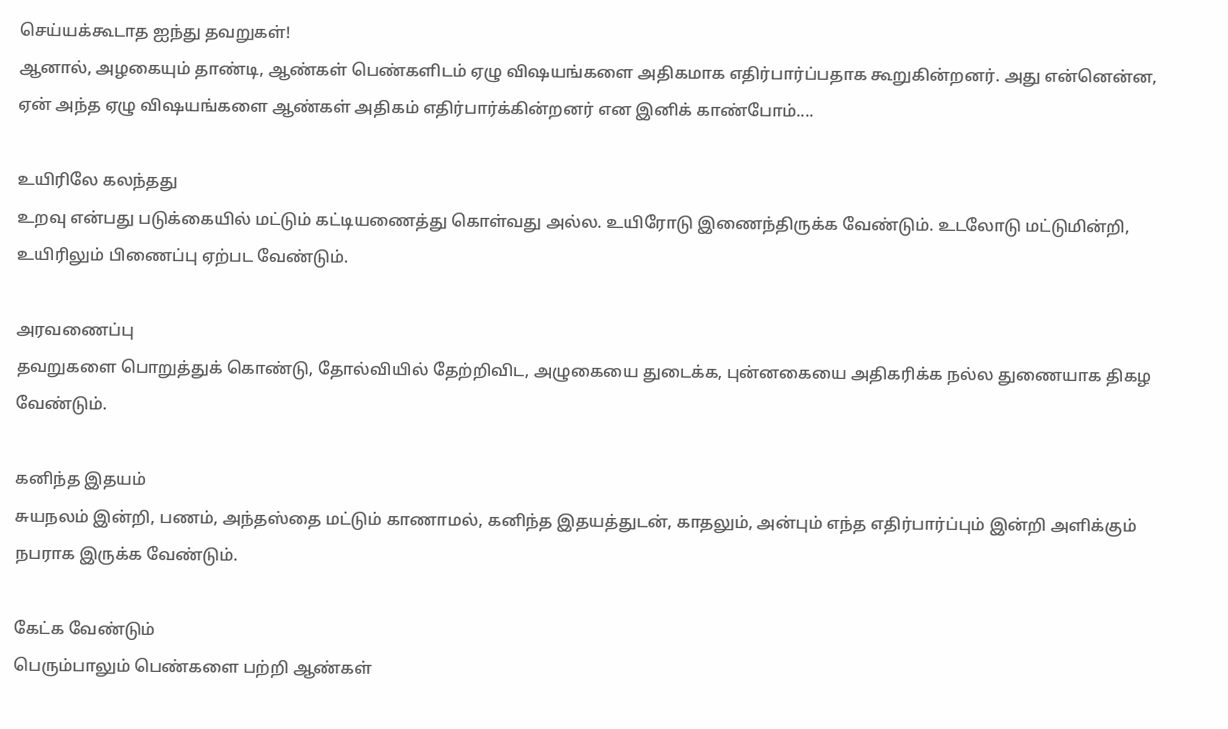செய்யக்கூடாத ஐந்து தவறுகள்!
ஆனால், அழகையும் தாண்டி, ஆண்கள் பெண்களிடம் ஏழு விஷயங்களை அதிகமாக எதிர்பார்ப்பதாக கூறுகின்றனர். அது என்னென்ன, ஏன் அந்த ஏழு விஷயங்களை ஆண்கள் அதிகம் எதிர்பார்க்கின்றனர் என இனிக் காண்போம்....

உயிரிலே கலந்தது
உறவு என்பது படுக்கையில் மட்டும் கட்டியணைத்து கொள்வது அல்ல. உயிரோடு இணைந்திருக்க வேண்டும். உடலோடு மட்டுமின்றி, உயிரிலும் பிணைப்பு ஏற்பட வேண்டும்.

அரவணைப்பு
தவறுகளை பொறுத்துக் கொண்டு, தோல்வியில் தேற்றிவிட, அழுகையை துடைக்க, புன்னகையை அதிகரிக்க நல்ல துணையாக திகழ வேண்டும்.

கனிந்த இதயம்
சுயநலம் இன்றி, பணம், அந்தஸ்தை மட்டும் காணாமல், கனிந்த இதயத்துடன், காதலும், அன்பும் எந்த எதிர்பார்ப்பும் இன்றி அளிக்கும் நபராக இருக்க வேண்டும்.

கேட்க வேண்டும்
பெரும்பாலும் பெண்களை பற்றி ஆண்கள்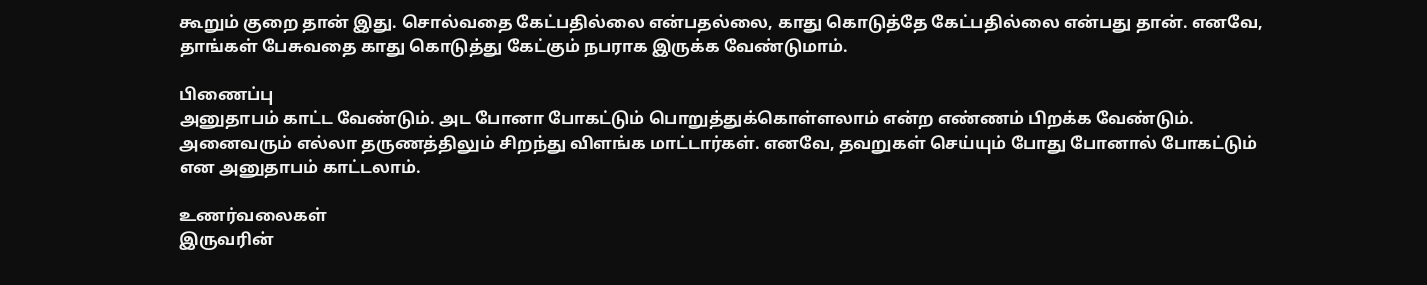கூறும் குறை தான் இது. சொல்வதை கேட்பதில்லை என்பதல்லை, காது கொடுத்தே கேட்பதில்லை என்பது தான். எனவே, தாங்கள் பேசுவதை காது கொடுத்து கேட்கும் நபராக இருக்க வேண்டுமாம்.

பிணைப்பு
அனுதாபம் காட்ட வேண்டும். அட போனா போகட்டும் பொறுத்துக்கொள்ளலாம் என்ற எண்ணம் பிறக்க வேண்டும். அனைவரும் எல்லா தருணத்திலும் சிறந்து விளங்க மாட்டார்கள். எனவே, தவறுகள் செய்யும் போது போனால் போகட்டும் என அனுதாபம் காட்டலாம்.

உணர்வலைகள்
இருவரின்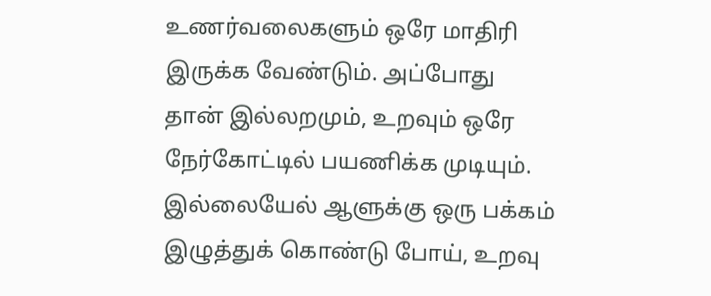உணர்வலைகளும் ஒரே மாதிரி இருக்க வேண்டும். அப்போது தான் இல்லறமும், உறவும் ஒரே நேர்கோட்டில் பயணிக்க முடியும். இல்லையேல் ஆளுக்கு ஒரு பக்கம் இழுத்துக் கொண்டு போய், உறவு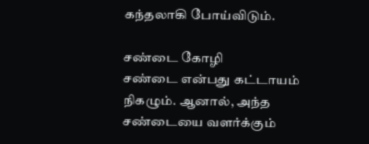கந்தலாகி போய்விடும்.

சண்டை கோழி
சண்டை என்பது கட்டாயம் நிகழும். ஆனால், அந்த சண்டையை வளர்க்கும்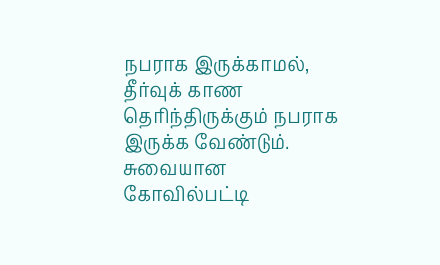நபராக இருக்காமல், தீர்வுக் காண தெரிந்திருக்கும் நபராக இருக்க வேண்டும்.
சுவையான கோவில்பட்டி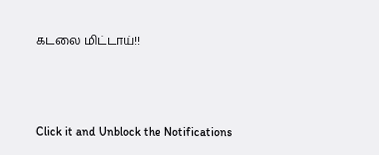கடலை மிட்டாய்!!



Click it and Unblock the Notifications